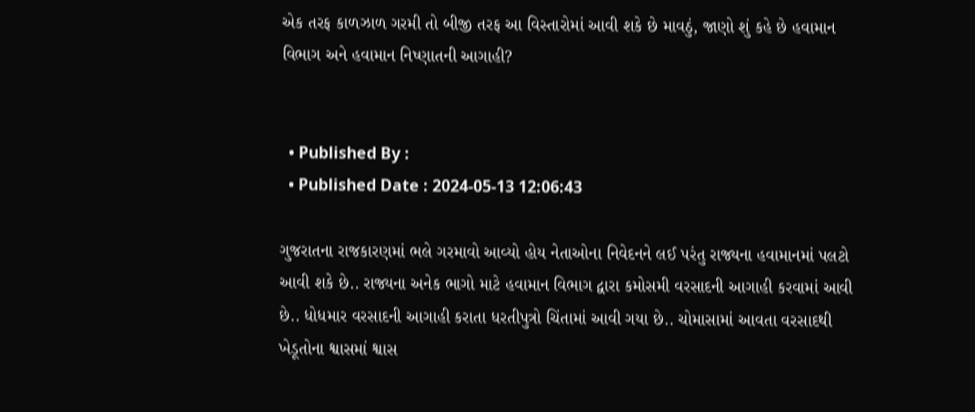એક તરફ કાળઝાળ ગરમી તો બીજી તરફ આ વિસ્તારોમાં આવી શકે છે માવઠું, જાણો શું કહે છે હવામાન વિભાગ અને હવામાન નિષ્ણાતની આગાહી?


  • Published By :
  • Published Date : 2024-05-13 12:06:43

ગુજરાતના રાજકારણમાં ભલે ગરમાવો આવ્યો હોય નેતાઓના નિવેદનને લઈ પરંતુ રાજ્યના હવામાનમાં પલટો આવી શકે છે.. રાજ્યના અનેક ભાગો માટે હવામાન વિભાગ દ્વારા કમોસમી વરસાદની આગાહી કરવામાં આવી છે.. ધોધમાર વરસાદની આગાહી કરાતા ધરતીપુત્રો ચિંતામાં આવી ગયા છે.. ચોમાસામાં આવતા વરસાદથી ખેડૂતોના શ્વાસમાં શ્વાસ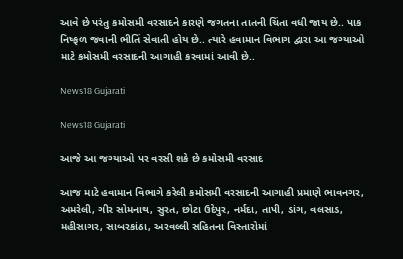આવે છે પરંતુ કમોસમી વરસાદને કારણે જગતના તાતની ચિંતા વધી જાય છે.. પાક નિષ્ફળ જવાની ભીતિં સેવાતી હોય છે.. ત્યારે હવામાન વિભાગ દ્વારા આ જગ્યાઓ માટે કમોસમી વરસાદની આગાહી કરવામાં આવી છે..

News18 Gujarati

News18 Gujarati

આજે આ જગ્યાઓ પર વરસી શકે છે કમોસમી વરસાદ

આજ માટે હવામાન વિભાગે કરેલી કમોસમી વરસાદની આગાહી પ્રમાણે ભાવનગર, અમરેલી, ગીર સોમનાથ, સુરત, છોટા ઉદેપુર, નર્મદા, તાપી, ડાંગ, વલસાડ, મહીસાગર, સાબરકાંઠા, અરવલ્લી સહિતના વિસ્તારોમાં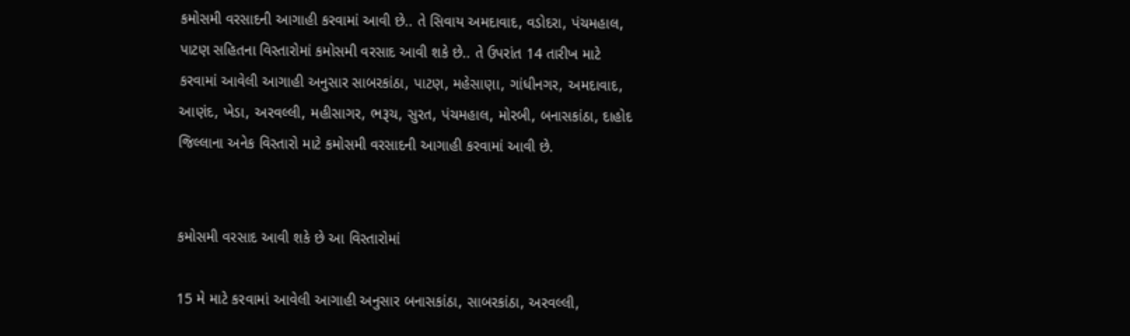કમોસમી વરસાદની આગાહી કરવામાં આવી છે.. તે સિવાય અમદાવાદ, વડોદરા, પંચમહાલ, પાટણ સહિતના વિસ્તારોમાં કમોસમી વરસાદ આવી શકે છે.. તે ઉપરાંત 14 તારીખ માટે કરવામાં આવેલી આગાહી અનુસાર સાબરકાંઠા, પાટણ, મહેસાણા, ગાંધીનગર, અમદાવાદ, આણંદ, ખેડા, અરવલ્લી, મહીસાગર, ભરૂચ, સુરત, પંચમહાલ, મોરબી, બનાસકાંઠા, દાહોદ જિલ્લાના અનેક વિસ્તારો માટે કમોસમી વરસાદની આગાહી કરવામાં આવી છે.


કમોસમી વરસાદ આવી શકે છે આ વિસ્તારોમાં

15 મે માટે કરવામાં આવેલી આગાહી અનુસાર બનાસકાંઠા, સાબરકાંઠા, અરવલ્લી,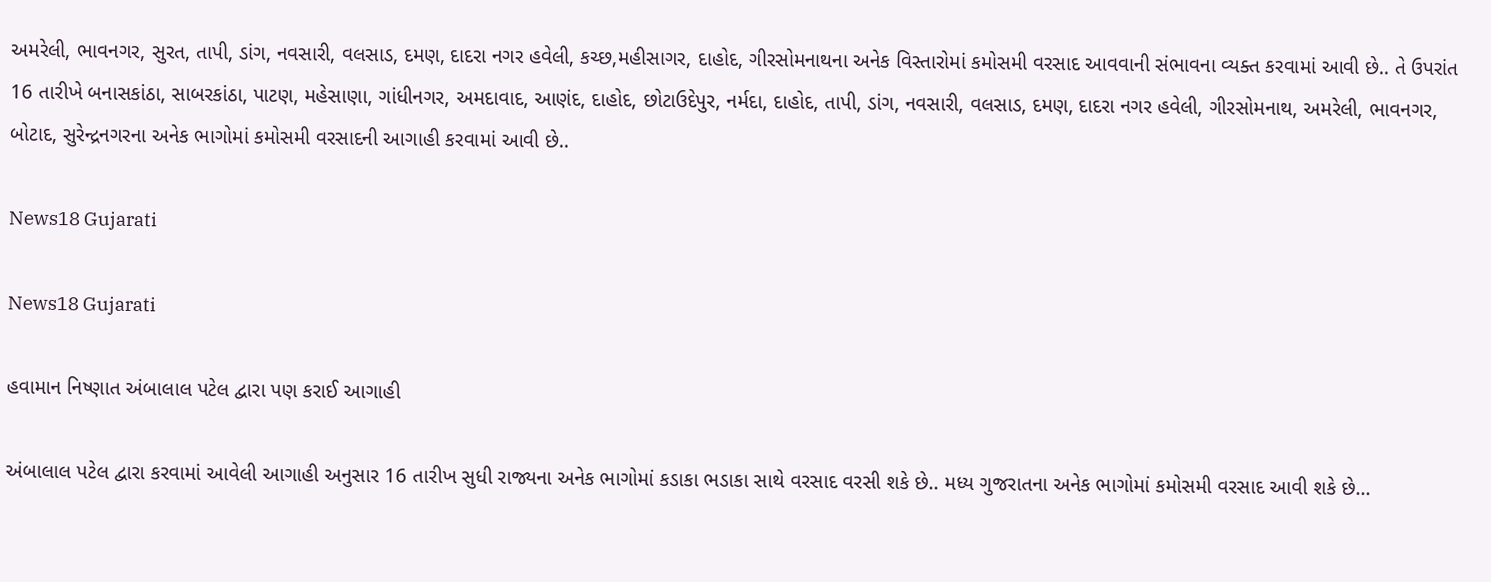અમરેલી, ભાવનગર, સુરત, તાપી, ડાંગ, નવસારી, વલસાડ, દમણ, દાદરા નગર હવેલી, કચ્છ,મહીસાગર, દાહોદ, ગીરસોમનાથના અનેક વિસ્તારોમાં કમોસમી વરસાદ આવવાની સંભાવના વ્યક્ત કરવામાં આવી છે.. તે ઉપરાંત 16 તારીખે બનાસકાંઠા, સાબરકાંઠા, પાટણ, મહેસાણા, ગાંધીનગર, અમદાવાદ, આણંદ, દાહોદ, છોટાઉદેપુર, નર્મદા, દાહોદ, તાપી, ડાંગ, નવસારી, વલસાડ, દમણ, દાદરા નગર હવેલી, ગીરસોમનાથ, અમરેલી, ભાવનગર, બોટાદ, સુરેન્દ્રનગરના અનેક ભાગોમાં કમોસમી વરસાદની આગાહી કરવામાં આવી છે..

News18 Gujarati

News18 Gujarati

હવામાન નિષ્ણાત અંબાલાલ પટેલ દ્વારા પણ કરાઈ આગાહી

અંબાલાલ પટેલ દ્વારા કરવામાં આવેલી આગાહી અનુસાર 16 તારીખ સુધી રાજ્યના અનેક ભાગોમાં કડાકા ભડાકા સાથે વરસાદ વરસી શકે છે.. મધ્ય ગુજરાતના અનેક ભાગોમાં કમોસમી વરસાદ આવી શકે છે...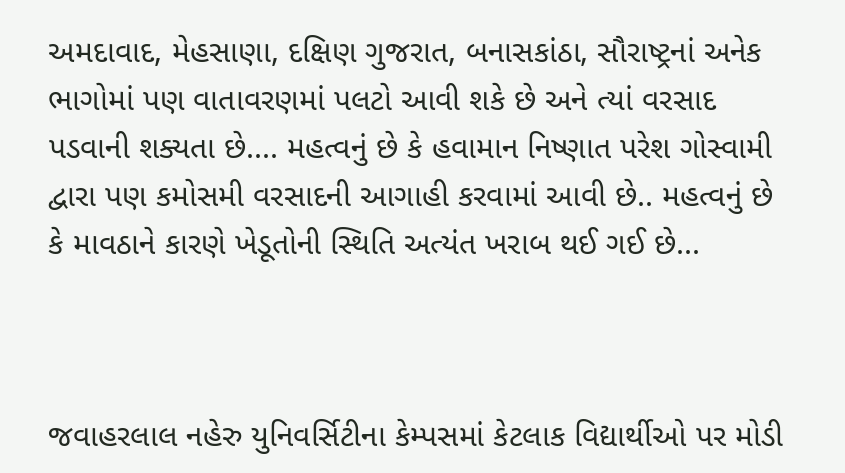અમદાવાદ, મેહસાણા, દક્ષિણ ગુજરાત, બનાસકાંઠા, સૌરાષ્ટ્રનાં અનેક ભાગોમાં પણ વાતાવરણમાં પલટો આવી શકે છે અને ત્યાં વરસાદ પડવાની શક્યતા છે.... મહત્વનું છે કે હવામાન નિષ્ણાત પરેશ ગોસ્વામી દ્વારા પણ કમોસમી વરસાદની આગાહી કરવામાં આવી છે.. મહત્વનું છે કે માવઠાને કારણે ખેડૂતોની સ્થિતિ અત્યંત ખરાબ થઈ ગઈ છે...



જવાહરલાલ નહેરુ યુનિવર્સિટીના કેમ્પસમાં કેટલાક વિદ્યાર્થીઓ પર મોડી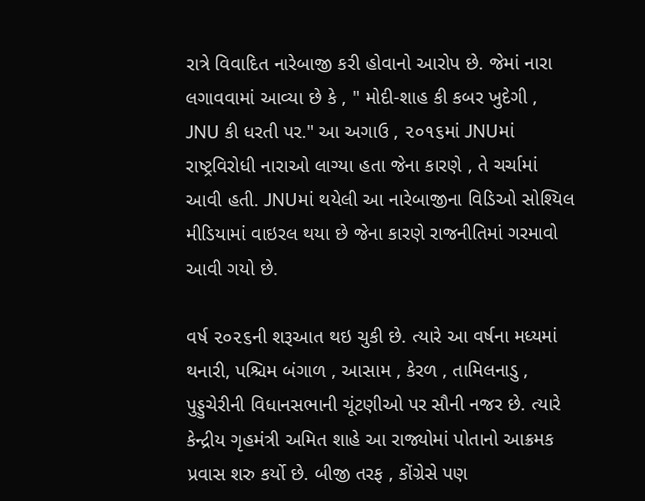રાત્રે વિવાદિત નારેબાજી કરી હોવાનો આરોપ છે. જેમાં નારા લગાવવામાં આવ્યા છે કે , " મોદી-શાહ કી કબર ખુદેગી , JNU કી ધરતી પર." આ અગાઉ , ૨૦૧૬માં JNUમાં રાષ્ટ્રવિરોધી નારાઓ લાગ્યા હતા જેના કારણે , તે ચર્ચામાં આવી હતી. JNUમાં થયેલી આ નારેબાજીના વિડિઓ સોશ્યિલ મીડિયામાં વાઇરલ થયા છે જેના કારણે રાજનીતિમાં ગરમાવો આવી ગયો છે.

વર્ષ ૨૦૨૬ની શરૂઆત થઇ ચુકી છે. ત્યારે આ વર્ષના મધ્યમાં થનારી, પશ્ચિમ બંગાળ , આસામ , કેરળ , તામિલનાડુ , પુડ્ડુચેરીની વિધાનસભાની ચૂંટણીઓ પર સૌની નજર છે. ત્યારે કેન્દ્રીય ગૃહમંત્રી અમિત શાહે આ રાજ્યોમાં પોતાનો આક્રમક પ્રવાસ શરુ કર્યો છે. બીજી તરફ , કોંગ્રેસે પણ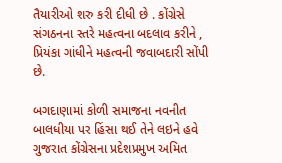તૈયારીઓ શરુ કરી દીધી છે . કોંગ્રેસે સંગઠનના સ્તરે મહત્વના બદલાવ કરીને , પ્રિયંકા ગાંધીને મહત્વની જવાબદારી સોંપી છે.

બગદાણામાં કોળી સમાજના નવનીત બાલધીયા પર હિંસા થઈ તેને લઇને હવે ગુજરાત કોંગ્રેસના પ્રદેશપ્રમુખ અમિત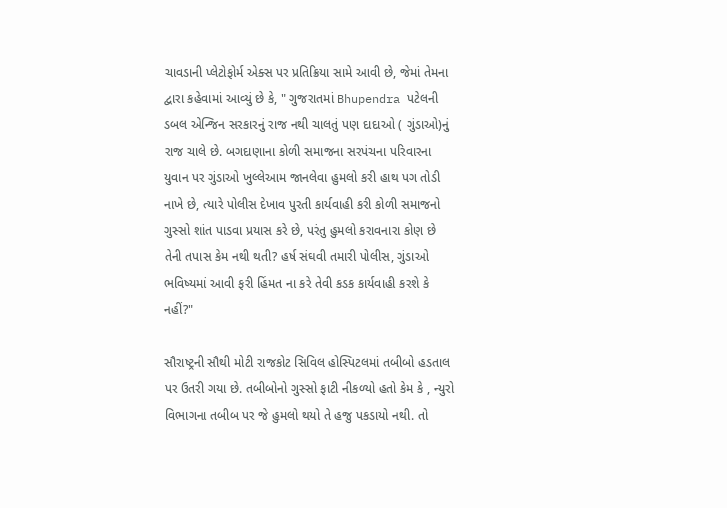ચાવડાની પ્લેટોફોર્મ એક્સ પર પ્રતિક્રિયા સામે આવી છે, જેમાં તેમના દ્વારા કહેવામાં આવ્યું છે કે, " ગુજરાતમાં Bhupendra પટેલની ડબલ એન્જિન સરકારનું રાજ નથી ચાલતું પણ દાદાઓ ( ગુંડાઓ)નું રાજ ચાલે છે. બગદાણાના કોળી સમાજના સરપંચના પરિવારના યુવાન પર ગુંડાઓ ખુલ્લેઆમ જાનલેવા હુમલો કરી હાથ પગ તોડી નાખે છે, ત્યારે પોલીસ દેખાવ પુરતી કાર્યવાહી કરી કોળી સમાજનો ગુસ્સો શાંત પાડવા પ્રયાસ કરે છે, પરંતુ હુમલો કરાવનારા કોણ છે તેની તપાસ કેમ નથી થતી? હર્ષ સંઘવી તમારી પોલીસ, ગુંડાઓ ભવિષ્યમાં આવી ફરી હિંમત ના કરે તેવી કડક કાર્યવાહી કરશે કે નહીં?"

સૌરાષ્ટ્રની સૌથી મોટી રાજકોટ સિવિલ હોસ્પિટલમાં તબીબો હડતાલ પર ઉતરી ગયા છે. તબીબોનો ગુસ્સો ફાટી નીકળ્યો હતો કેમ કે , ન્યુરો વિભાગના તબીબ પર જે હુમલો થયો તે હજુ પકડાયો નથી. તો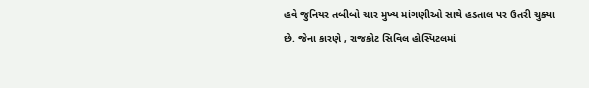હવે જુનિયર તબીબો ચાર મુખ્ય માંગણીઓ સાથે હડતાલ પર ઉતરી ચુક્યા છે. જેના કારણે , રાજકોટ સિવિલ હોસ્પિટલમાં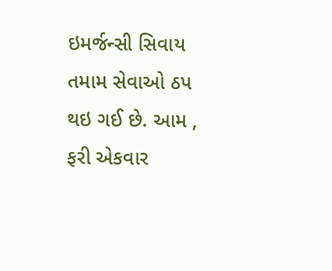ઇમર્જન્સી સિવાય તમામ સેવાઓ ઠપ થઇ ગઈ છે. આમ , ફરી એકવાર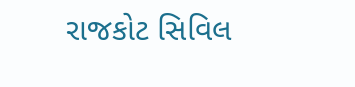રાજકોટ સિવિલ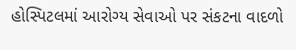હોસ્પિટલમાં આરોગ્ય સેવાઓ પર સંકટના વાદળો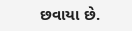છવાયા છે.